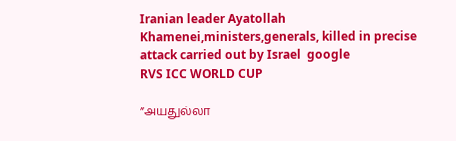Iranian leader Ayatollah Khamenei,ministers,generals, killed in precise attack carried out by Israel  google
RVS ICC WORLD CUP

”அயதுல்லா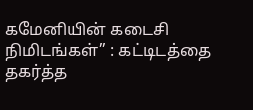கமேனியின் கடைசி நிமிடங்கள்” : கட்டிடத்தை தகர்த்த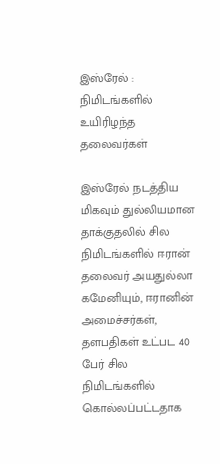இஸ்ரேல் : நிமிடங்களில் உயிரிழந்த தலைவர்கள்

இஸ்ரேல் நடத்திய மிகவும் துல்லியமான தாக்குதலில் சில நிமிடங்களில் ஈரான் தலைவர் அயதுல்லா கமேனியும், ஈரானின் அமைச்சர்கள், தளபதிகள் உட்பட 40 பேர் சில நிமிடங்களில் கொல்லப்பட்டதாக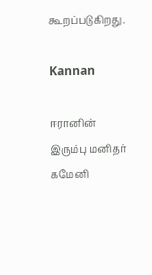கூறப்படுகிறது.

Kannan

ஈரானின் இரும்பு மனிதர் கமேனி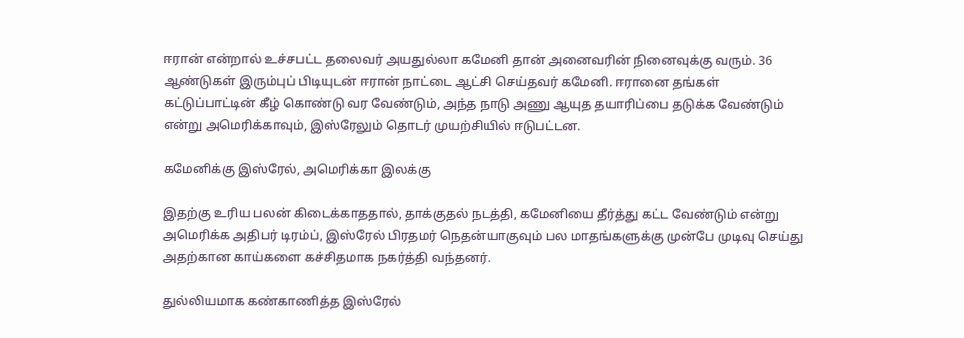ஈரான் என்றால் உச்சபட்ட தலைவர் அயதுல்லா கமேனி தான் அனைவரின் நினைவுக்கு வரும். 36 ஆண்டுகள் இரும்புப் பிடியுடன் ஈரான் நாட்டை ஆட்சி செய்தவர் கமேனி. ஈரானை தங்கள் கட்டுப்பாட்டின் கீழ் கொண்டு வர வேண்டும், அந்த நாடு அணு ஆயுத தயாரிப்பை தடுக்க வேண்டும் என்று அமெரிக்காவும், இஸ்ரேலும் தொடர் முயற்சியில் ஈடுபட்டன.

கமேனிக்கு இஸ்ரேல், அமெரிக்கா இலக்கு

இதற்கு உரிய பலன் கிடைக்காததால், தாக்குதல் நடத்தி, கமேனியை தீர்த்து கட்ட வேண்டும் என்று அமெரிக்க அதிபர் டிரம்ப், இஸ்ரேல் பிரதமர் நெதன்யாகுவும் பல மாதங்களுக்கு முன்பே முடிவு செய்து அதற்கான காய்களை கச்சிதமாக நகர்த்தி வந்தனர்.

துல்லியமாக கண்காணித்த இஸ்ரேல்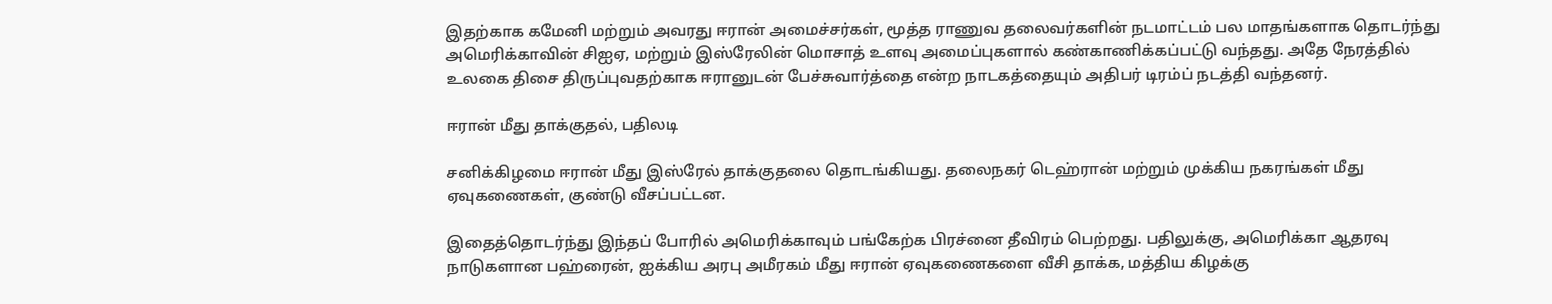இதற்காக கமேனி மற்றும் அவரது ஈரான் அமைச்சர்கள், மூத்த ராணுவ தலைவர்களின் நடமாட்டம் பல மாதங்களாக தொடர்ந்து அமெரிக்காவின் சிஐஏ, மற்றும் இஸ்ரேலின் மொசாத் உளவு அமைப்புகளால் கண்காணிக்கப்பட்டு வந்தது. அதே நேரத்தில் உலகை திசை திருப்புவதற்காக ஈரானுடன் பேச்சுவார்த்தை என்ற நாடகத்தையும் அதிபர் டிரம்ப் நடத்தி வந்தனர்.

ஈரான் மீது தாக்குதல், பதிலடி

சனிக்கிழமை ஈரான் மீது இஸ்ரேல் தாக்குதலை தொடங்கியது. தலைநகர் டெஹ்ரான் மற்றும் முக்கிய நகரங்கள் மீது ஏவுகணைகள், குண்டு வீசப்பட்டன.

இதைத்தொடர்ந்து இந்தப் போரில் அமெரிக்காவும் பங்கேற்க பிரச்னை தீவிரம் பெற்றது. பதிலுக்கு, அமெரிக்கா ஆதரவு நாடுகளான பஹ்ரைன், ஐக்கிய அரபு அமீரகம் மீது ஈரான் ஏவுகணைகளை வீசி தாக்க, மத்திய கிழக்கு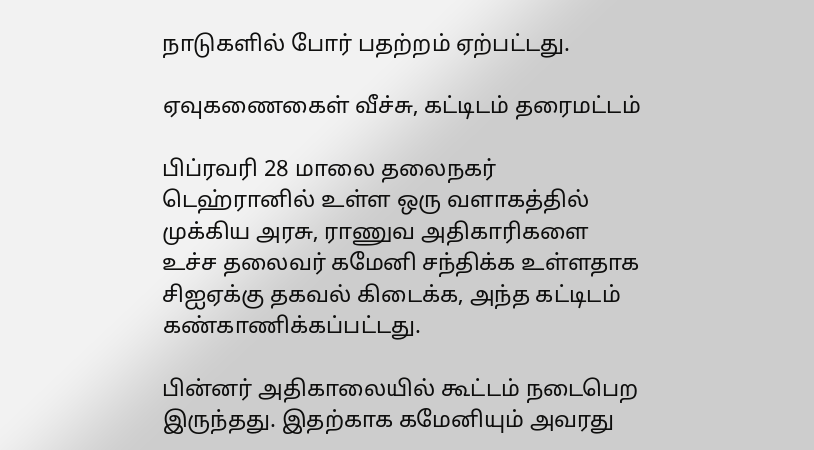நாடுகளில் போர் பதற்றம் ஏற்பட்டது.

ஏவுகணைகைள் வீச்சு, கட்டிடம் தரைமட்டம்

பிப்ரவரி 28 மாலை தலைநகர் டெஹ்ரானில் உள்ள ஒரு வளாகத்தில் முக்கிய அரசு, ராணுவ அதிகாரிகளை உச்ச தலைவர் கமேனி சந்திக்க உள்ளதாக சிஐஏக்கு தகவல் கிடைக்க, அந்த கட்டிடம் கண்காணிக்கப்பட்டது.

பின்னர் அதிகாலையில் கூட்டம் நடைபெற இருந்தது. இதற்காக கமேனியும் அவரது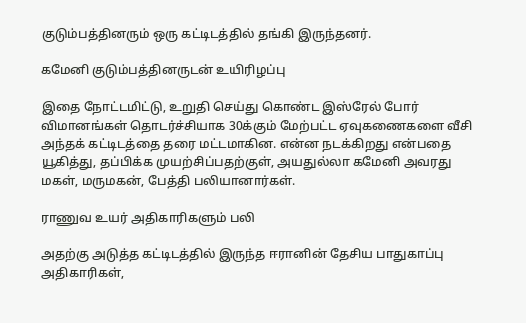குடும்பத்தினரும் ஒரு கட்டிடத்தில் தங்கி இருந்தனர்.

கமேனி குடும்பத்தினருடன் உயிரிழப்பு

இதை நோட்டமிட்டு, உறுதி செய்து கொண்ட இஸ்ரேல் போர் விமானங்கள் தொடர்ச்சியாக 30க்கும் மேற்பட்ட ஏவுகணைகளை வீசி அந்தக் கட்டிடத்தை தரை மட்டமாகின. என்ன நடக்கிறது என்பதை யூகித்து, தப்பிக்க முயற்சிப்பதற்குள், அயதுல்லா கமேனி அவரது மகள், மருமகன், பேத்தி பலியானார்கள்.

ராணுவ உயர் அதிகாரிகளும் பலி

அதற்கு அடுத்த கட்டிடத்தில் இருந்த ஈரானின் தேசிய பாதுகாப்பு அதிகாரிகள்,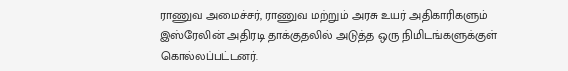ராணுவ அமைச்சர், ராணுவ மற்றும் அரசு உயர் அதிகாரிகளும் இஸ்ரேலின் அதிரடி தாக்குதலில் அடுத்த ஒரு நிமிடங்களுக்குள் கொல்லப்பட்டனர்.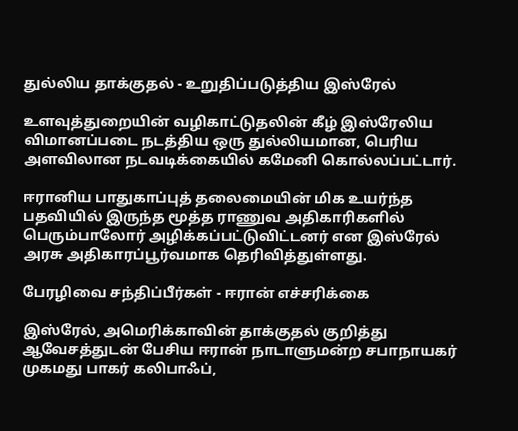துல்லிய தாக்குதல் - உறுதிப்படுத்திய இஸ்ரேல்

உளவுத்துறையின் வழிகாட்டுதலின் கீழ் இஸ்ரேலிய விமானப்படை நடத்திய ஒரு துல்லியமான, பெரிய அளவிலான நடவடிக்கையில் கமேனி கொல்லப்பட்டார்.

ஈரானிய பாதுகாப்புத் தலைமையின் மிக உயர்ந்த பதவியில் இருந்த மூத்த ராணுவ அதிகாரிகளில் பெரும்பாலோர் அழிக்கப்பட்டுவிட்டனர் என இஸ்ரேல் அரசு அதிகாரப்பூர்வமாக தெரிவித்துள்ளது.

பேரழிவை சந்திப்பீர்கள் - ஈரான் எச்சரிக்கை

இஸ்ரேல், அமெரிக்காவின் தாக்குதல் குறித்து ஆவேசத்துடன் பேசிய ஈரான் நாடாளுமன்ற சபாநாயகர் முகமது பாகர் கலிபாஃப்,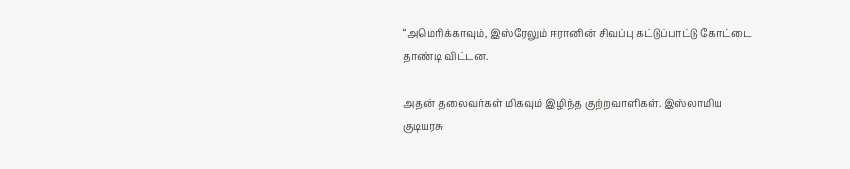“அமெரிக்காவும், இஸ்ரேலும் ஈரானின் சிவப்பு கட்டுப்பாட்டு கோட்டை தாண்டி விட்டன.

அதன் தலைவர்கள் மிகவும் இழிந்த குற்றவாளிகள். இஸ்லாமிய குடியரசு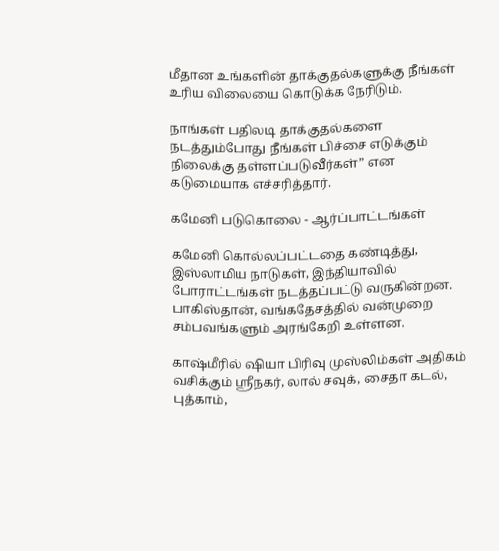மீதான உங்களின் தாக்குதல்களுக்கு நீங்கள் உரிய விலையை கொடுக்க நேரிடும்.

நாங்கள் பதிலடி தாக்குதல்களை நடத்தும்போது நீங்கள் பிச்சை எடுக்கும் நிலைக்கு தள்ளப்படுவீர்கள்” என கடுமையாக எச்சரித்தார்.

கமேனி படுகொலை - ஆர்ப்பாட்டங்கள்

கமேனி கொல்லப்பட்டதை கண்டித்து, இஸ்லாமிய நாடுகள், இந்தியாவில் போராட்டங்கள் நடத்தப்பட்டு வருகின்றன. பாகிஸ்தான், வங்கதேசத்தில் வன்முறை சம்பவங்களும் அரங்கேறி உள்ளன.

காஷ்மீரில் ஷியா பிரிவு முஸ்லிம்கள் அதிகம் வசிக்கும் ஸ்ரீநகர், லால் சவுக், சைதா கடல், புத்காம்,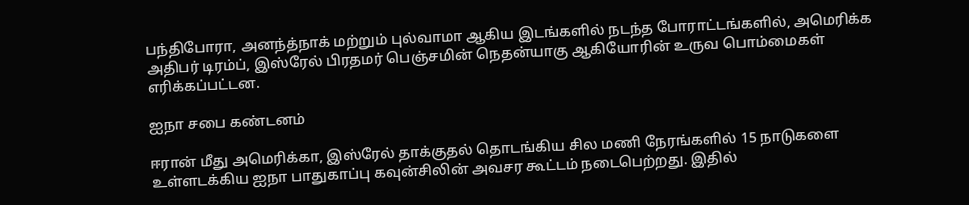பந்திபோரா, அனந்த்நாக் மற்றும் புல்வாமா ஆகிய இடங்களில் நடந்த போராட்டங்களில், அமெரிக்க அதிபர் டிரம்ப், இஸ்ரேல் பிரதமர் பெஞ்சமின் நெதன்யாகு ஆகியோரின் உருவ பொம்மைகள் எரிக்கப்பட்டன.

ஐநா சபை கண்டனம்

ஈரான் மீது அமெரிக்கா, இஸ்ரேல் தாக்குதல் தொடங்கிய சில மணி நேரங்களில் 15 நாடுகளை உள்ளடக்கிய ஐநா பாதுகாப்பு கவுன்சிலின் அவசர கூட்டம் நடைபெற்றது. இதில்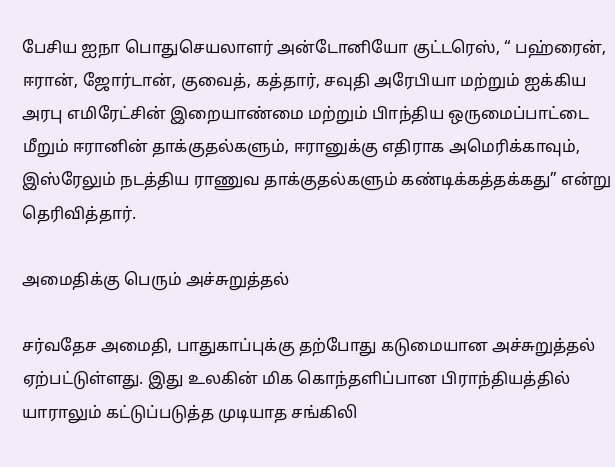பேசிய ஐநா பொதுசெயலாளர் அன்டோனியோ குட்டரெஸ், “ பஹ்ரைன், ஈரான், ஜோர்டான், குவைத், கத்தார், சவுதி அரேபியா மற்றும் ஐக்கிய அரபு எமிரேட்சின் இறையாண்மை மற்றும் பிாந்திய ஒருமைப்பாட்டை மீறும் ஈரானின் தாக்குதல்களும், ஈரானுக்கு எதிராக அமெரிக்காவும், இஸ்ரேலும் நடத்திய ராணுவ தாக்குதல்களும் கண்டிக்கத்தக்கது” என்று தெரிவித்தார்.

அமைதிக்கு பெரும் அச்சுறுத்தல்

சர்வதேச அமைதி, பாதுகாப்புக்கு தற்போது கடுமையான அச்சுறுத்தல் ஏற்பட்டுள்ளது. இது உலகின் மிக கொந்தளிப்பான பிராந்தியத்தில் யாராலும் கட்டுப்படுத்த முடியாத சங்கிலி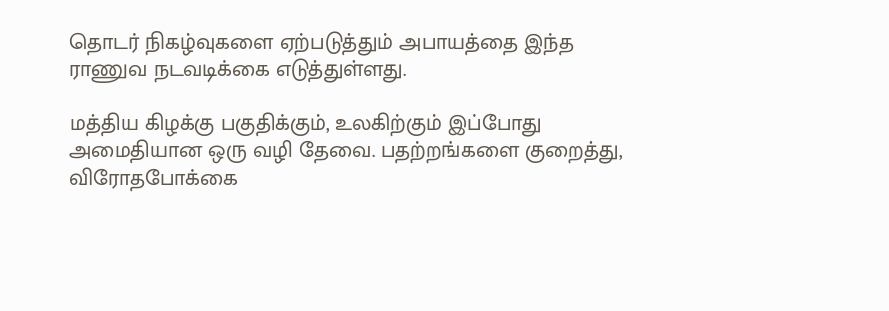தொடர் நிகழ்வுகளை ஏற்படுத்தும் அபாயத்தை இந்த ராணுவ நடவடிக்கை எடுத்துள்ளது.

மத்திய கிழக்கு பகுதிக்கும், உலகிற்கும் இப்போது அமைதியான ஒரு வழி தேவை. பதற்றங்களை குறைத்து, விரோதபோக்கை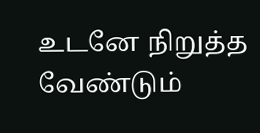உடனே நிறுத்த வேண்டும்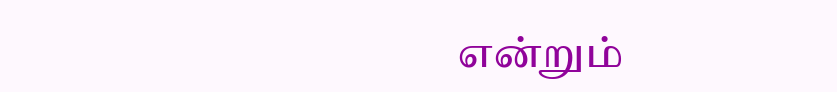என்றும்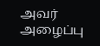அவர் அழைப்பு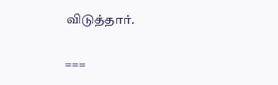விடுத்தார்.

===